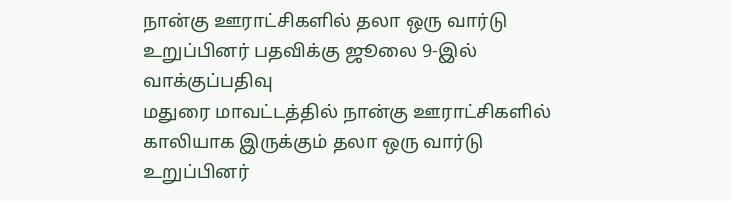நான்கு ஊராட்சிகளில் தலா ஒரு வார்டு உறுப்பினர் பதவிக்கு ஜூலை 9-இல் வாக்குப்பதிவு
மதுரை மாவட்டத்தில் நான்கு ஊராட்சிகளில் காலியாக இருக்கும் தலா ஒரு வார்டு உறுப்பினர்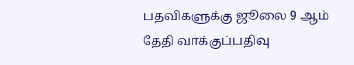பதவிகளுக்கு ஜூலை 9 ஆம் தேதி வாக்குப்பதிவு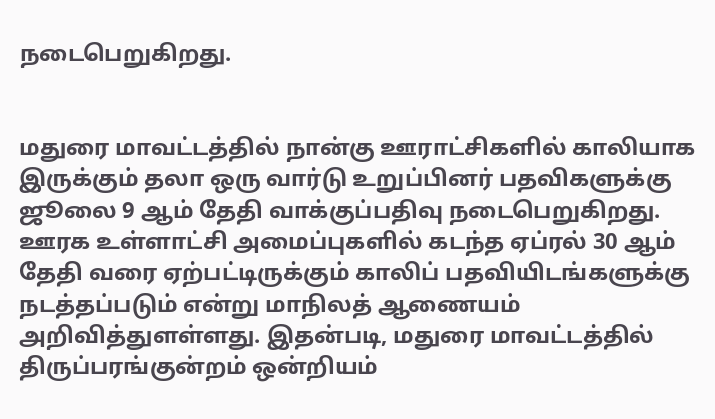நடைபெறுகிறது.


மதுரை மாவட்டத்தில் நான்கு ஊராட்சிகளில் காலியாக இருக்கும் தலா ஒரு வார்டு உறுப்பினர் பதவிகளுக்கு ஜூலை 9 ஆம் தேதி வாக்குப்பதிவு நடைபெறுகிறது.
ஊரக உள்ளாட்சி அமைப்புகளில் கடந்த ஏப்ரல் 30 ஆம் தேதி வரை ஏற்பட்டிருக்கும் காலிப் பதவியிடங்களுக்கு நடத்தப்படும் என்று மாநிலத் ஆணையம் அறிவித்துளள்ளது. இதன்படி, மதுரை மாவட்டத்தில் திருப்பரங்குன்றம் ஒன்றியம்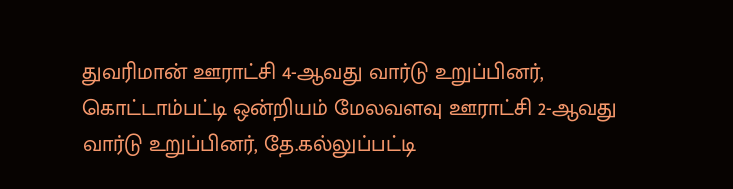துவரிமான் ஊராட்சி 4-ஆவது வார்டு உறுப்பினர், கொட்டாம்பட்டி ஒன்றியம் மேலவளவு ஊராட்சி 2-ஆவது வார்டு உறுப்பினர், தே.கல்லுப்பட்டி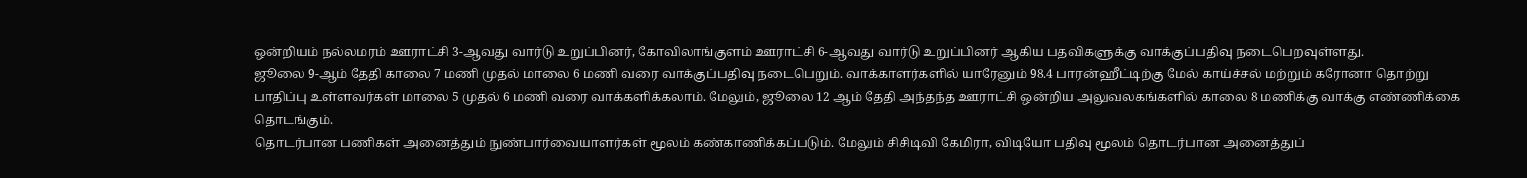ஒன்றியம் நல்லமரம் ஊராட்சி 3-ஆவது வார்டு உறுப்பினர், கோவிலாங்குளம் ஊராட்சி 6-ஆவது வார்டு உறுப்பினர் ஆகிய பதவிகளுக்கு வாக்குப்பதிவு நடைபெறவுள்ளது.
ஜூலை 9-ஆம் தேதி காலை 7 மணி முதல் மாலை 6 மணி வரை வாக்குப்பதிவு நடைபெறும். வாக்காளர்களில் யாரேனும் 98.4 பாரன்ஹீட்டிற்கு மேல் காய்ச்சல் மற்றும் கரோனா தொற்று பாதிப்பு உள்ளவர்கள் மாலை 5 முதல் 6 மணி வரை வாக்களிக்கலாம். மேலும், ஜூலை 12 ஆம் தேதி அந்தந்த ஊராட்சி ஒன்றிய அலுவலகங்களில் காலை 8 மணிக்கு வாக்கு எண்ணிக்கை தொடங்கும்.
தொடர்பான பணிகள் அனைத்தும் நுண்பார்வையாளர்கள் மூலம் கண்காணிக்கப்படும். மேலும் சிசிடிவி கேமிரா, விடியோ பதிவு மூலம் தொடர்பான அனைத்துப்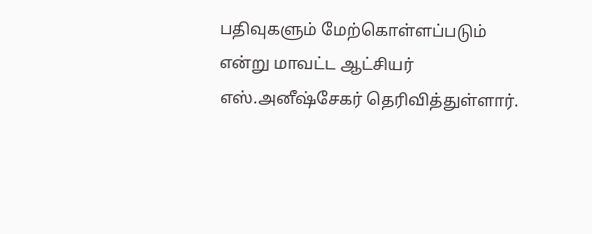பதிவுகளும் மேற்கொள்ளப்படும் என்று மாவட்ட ஆட்சியர் எஸ்.அனீஷ்சேகர் தெரிவித்துள்ளார்.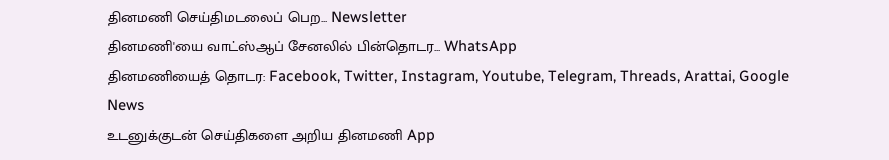தினமணி செய்திமடலைப் பெற... Newsletter
தினமணி'யை வாட்ஸ்ஆப் சேனலில் பின்தொடர... WhatsApp
தினமணியைத் தொடர: Facebook, Twitter, Instagram, Youtube, Telegram, Threads, Arattai, Google News
உடனுக்குடன் செய்திகளை அறிய தினமணி App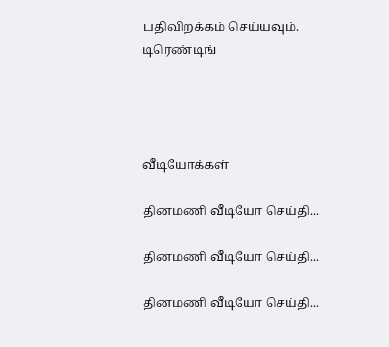பதிவிறக்கம் செய்யவும்.
டிரெண்டிங்




வீடியோக்கள்

தினமணி வீடியோ செய்தி...

தினமணி வீடியோ செய்தி...

தினமணி வீடியோ செய்தி...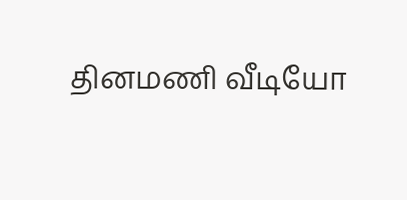தினமணி வீடியோ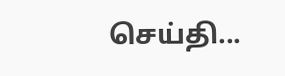செய்தி...